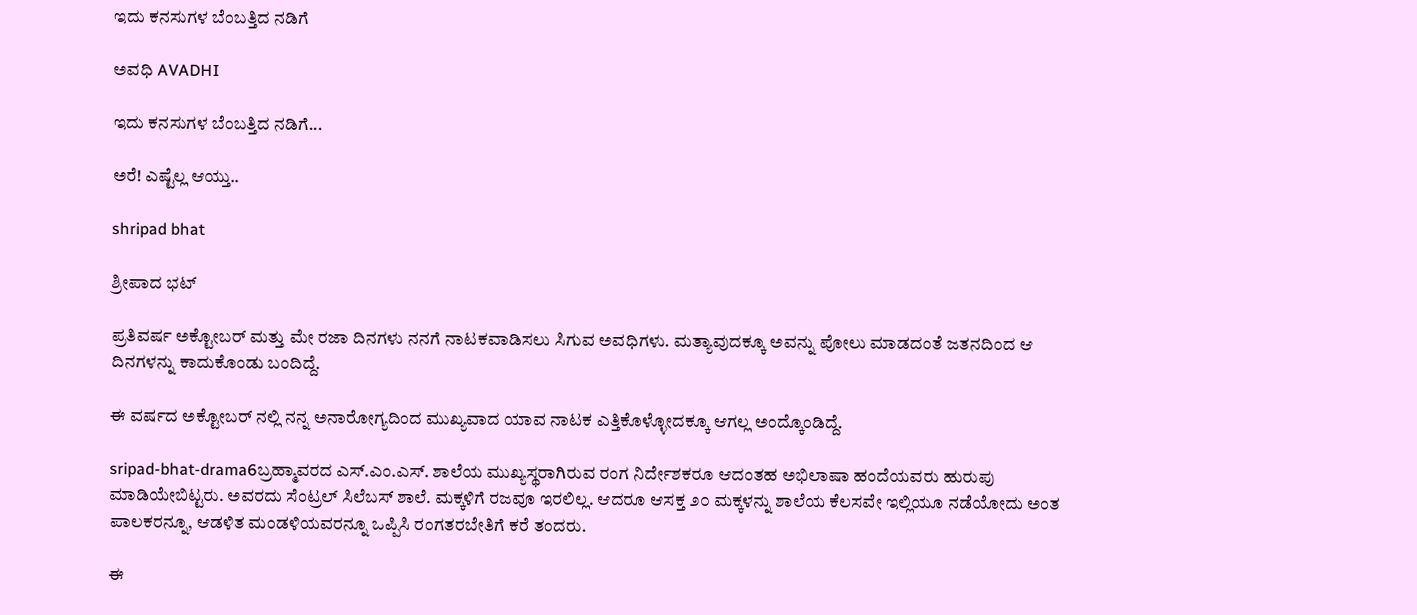ಇದು ಕನಸುಗಳ ಬೆಂಬತ್ತಿದ ನಡಿಗೆ‍

ಅವಧಿ AVADHI

ಇದು ಕನಸುಗಳ ಬೆಂಬತ್ತಿದ ನಡಿಗೆ...

ಅರೆ! ಎಷ್ಟೆಲ್ಲ ಆಯ್ತು..

shripad bhat

ಶ್ರೀಪಾದ ಭಟ್

ಪ್ರತಿವರ್ಷ ಅಕ್ಟೋಬರ್ ಮತ್ತು ಮೇ ರಜಾ ದಿನಗಳು ನನಗೆ ನಾಟಕವಾಡಿಸಲು ಸಿಗುವ ಅವಧಿಗಳು. ಮತ್ಯಾವುದಕ್ಕೂ ಅವನ್ನು ಪೋಲು ಮಾಡದಂತೆ ಜತನದಿಂದ ಆ ದಿನಗಳನ್ನು ಕಾದುಕೊಂಡು ಬಂದಿದ್ದೆ.

ಈ ವರ್ಷದ ಅಕ್ಟೋಬರ್ ನಲ್ಲಿ ನನ್ನ ಅನಾರೋಗ್ಯದಿಂದ ಮುಖ್ಯವಾದ ಯಾವ ನಾಟಕ ಎತ್ತಿಕೊಳ್ಳೋದಕ್ಕೂ ಆಗಲ್ಲ ಅಂದ್ಕೊಂಡಿದ್ದೆ.

sripad-bhat-drama6ಬ್ರಹ್ಮಾವರದ ಎಸ್.ಎಂ.ಎಸ್. ಶಾಲೆಯ ಮುಖ್ಯಸ್ಥರಾಗಿರುವ ರಂಗ ನಿರ್ದೇಶಕರೂ ಆದಂತಹ ಅಭಿಲಾಷಾ ಹಂದೆಯವರು ಹುರುಪು ಮಾಡಿಯೇಬಿಟ್ಟರು. ಅವರದು ಸೆಂಟ್ರಲ್ ಸಿಲೆಬಸ್ ಶಾಲೆ. ಮಕ್ಕಳಿಗೆ ರಜವೂ ಇರಲಿಲ್ಲ. ಆದರೂ ಆಸಕ್ತ ೨೦ ಮಕ್ಕಳನ್ನು ಶಾಲೆಯ ಕೆಲಸವೇ ಇಲ್ಲಿಯೂ ನಡೆಯೋದು ಅಂತ ಪಾಲಕರನ್ನೂ, ಆಡಳಿತ ಮಂಡಳಿಯವರನ್ನೂ ಒಪ್ಪಿಸಿ ರಂಗತರಬೇತಿಗೆ ಕರೆ ತಂದರು.

ಈ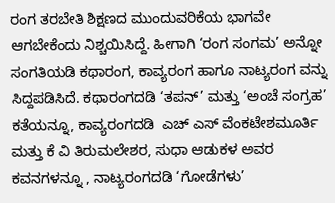ರಂಗ ತರಬೇತಿ ಶಿಕ್ಷಣದ ಮುಂದುವರಿಕೆಯ ಭಾಗವೇ ಆಗಬೇಕೆಂದು ನಿಶ್ಚಯಿಸಿದ್ದೆ. ಹೀಗಾಗಿ ‘ರಂಗ ಸಂಗಮ’ ಅನ್ನೋ ಸಂಗತಿಯಡಿ ಕಥಾರಂಗ, ಕಾವ್ಯರಂಗ ಹಾಗೂ ನಾಟ್ಯರಂಗ ವನ್ನು ಸಿದ್ದಪಡಿಸಿದೆ. ಕಥಾರಂಗದಡಿ ‘ತಪನ್’ ಮತ್ತು ‘ಅಂಚೆ ಸಂಗ್ರಹ’ ಕತೆಯನ್ನೂ, ಕಾವ್ಯರಂಗದಡಿ  ಎಚ್ ಎಸ್ ವೆಂಕಟೇಶಮೂರ್ತಿ ಮತ್ತು ಕೆ ವಿ ತಿರುಮಲೇಶರ, ಸುಧಾ ಆಡುಕಳ ಅವರ ಕವನಗಳನ್ನೂ , ನಾಟ್ಯರಂಗದಡಿ ‘ಗೋಡೆಗಳು’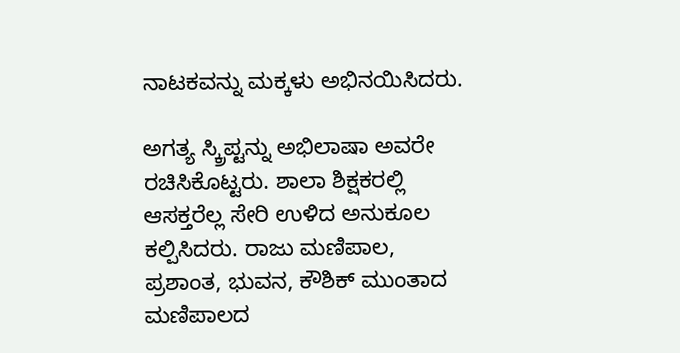ನಾಟಕವನ್ನು ಮಕ್ಕಳು ಅಭಿನಯಿಸಿದರು.

ಅಗತ್ಯ ಸ್ಕ್ರಿಪ್ಟನ್ನು ಅಭಿಲಾಷಾ ಅವರೇ ರಚಿಸಿಕೊಟ್ಟರು. ಶಾಲಾ ಶಿಕ್ಷಕರಲ್ಲಿ ಆಸಕ್ತರೆಲ್ಲ ಸೇರಿ ಉಳಿದ ಅನುಕೂಲ ಕಲ್ಪಿಸಿದರು. ರಾಜು ಮಣಿಪಾಲ, ಪ್ರಶಾಂತ, ಭುವನ, ಕೌಶಿಕ್ ಮುಂತಾದ ಮಣಿಪಾಲದ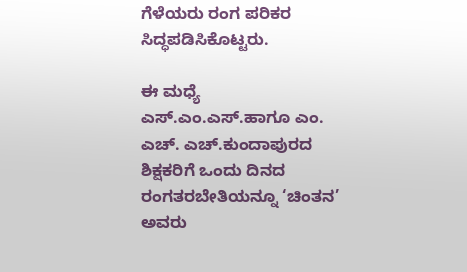ಗೆಳೆಯರು ರಂಗ ಪರಿಕರ ಸಿದ್ಧಪಡಿಸಿಕೊಟ್ಟರು.

ಈ ಮಧ್ಯೆ ಎಸ್.ಎಂ.ಎಸ್.ಹಾಗೂ ಎಂ. ಎಚ್. ಎಚ್.ಕುಂದಾಪುರದ ಶಿಕ್ಷಕರಿಗೆ ಒಂದು ದಿನದ ರಂಗತರಬೇತಿಯನ್ನೂ ‘ಚಿಂತನ’ ಅವರು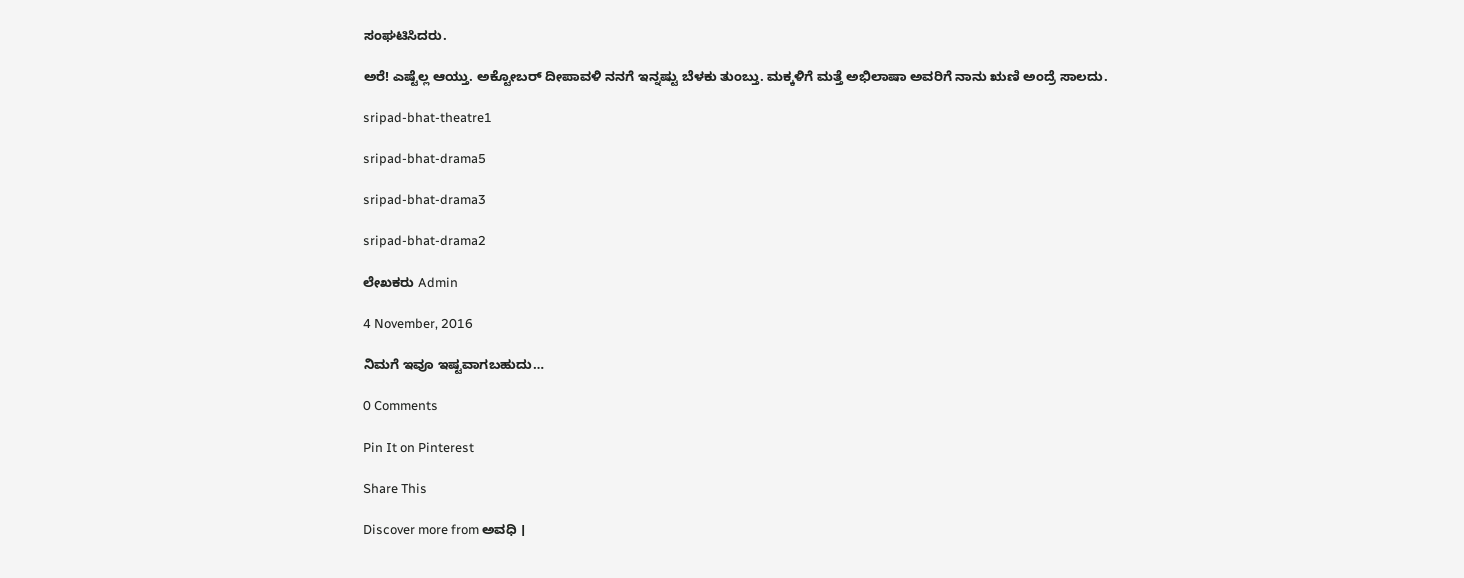ಸಂಘಟಿಸಿದರು.

ಅರೆ! ಎಷ್ಟೆಲ್ಲ ಆಯ್ತು. ಅಕ್ಟೋಬರ್ ದೀಪಾವಳಿ ನನಗೆ ಇನ್ನಷ್ಟು ಬೆಳಕು ತುಂಬ್ತು. ಮಕ್ಕಳಿಗೆ ಮತ್ತೆ ಅಭಿಲಾಷಾ ಅವರಿಗೆ ನಾನು ಋಣಿ ಅಂದ್ರೆ ಸಾಲದು.

sripad-bhat-theatre1

sripad-bhat-drama5

sripad-bhat-drama3

sripad-bhat-drama2

ಲೇಖಕರು Admin

4 November, 2016

ನಿಮಗೆ ಇವೂ ಇಷ್ಟವಾಗಬಹುದು…

0 Comments

Pin It on Pinterest

Share This

Discover more from ಅವಧಿ ।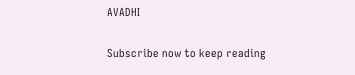AVADHI

Subscribe now to keep reading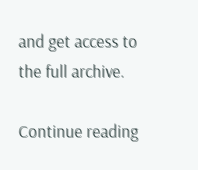and get access to the full archive.

Continue reading